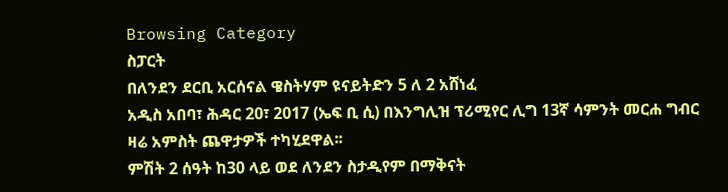Browsing Category
ስፓርት
በለንደን ደርቢ አርሰናል ዌስትሃም ዩናይትድን 5 ለ 2 አሸነፈ
አዲስ አበባ፣ ሕዳር 20፣ 2017 (ኤፍ ቢ ሲ) በእንግሊዝ ፕሪሚየር ሊግ 13ኛ ሳምንት መርሐ ግብር ዛሬ አምስት ጨዋታዎች ተካሂደዋል፡፡
ምሽት 2 ሰዓት ከ30 ላይ ወደ ለንደን ስታዲየም በማቅናት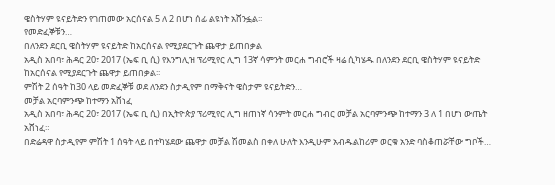ዌስትሃም ዩናይትድን የገጠመው አርሰናል 5 ለ 2 በሆነ ሰፊ ልዩነት አሸንፏል፡፡
የመድፈኞቹን…
በለንደን ደርቢ ዌስትሃም ዩናይትድ ከአርሰናል የሚያደርጉት ጨዋታ ይጠበቃል
አዲስ አበባ፣ ሕዳር 20፣ 2017 (ኤፍ ቢ ሲ) የእንግሊዝ ፕሪሚየር ሊግ 13ኛ ሳምንት መርሐ ግብሮች ዛሬ ሲካሄዱ በለንደን ደርቢ ዌስትሃም ዩናይትድ ከአርሰናል የሚያደርጉት ጨዋታ ይጠበቃል፡፡
ምሽት 2 ሰዓት ከ30 ላይ መድፈኞቹ ወደ ለንደን ስታዲየም በማቅናት ዌስታም ዩናይትድን…
መቻል አርባምንጭ ከተማን አሸነፈ
አዲስ አበባ፣ ሕዳር 20፣ 2017 (ኤፍ ቢ ሲ) በኢትዮጵያ ፕሪሚየር ሊግ ዘጠነኛ ሳንምት መርሐ ግብር መቻል አርባምንጭ ከተማን 3 ለ 1 በሆነ ውጤት አሸነፈ።
በድሬዳዋ ስታዲየም ምሽት 1 ሰዓት ላይ በተካሄደው ጨዋታ መቻል ሽመልስ በቀለ ሁለት እንዲሁም አብዱልከሪም ወርቁ አንድ ባስቆጠሯቸው ግቦች…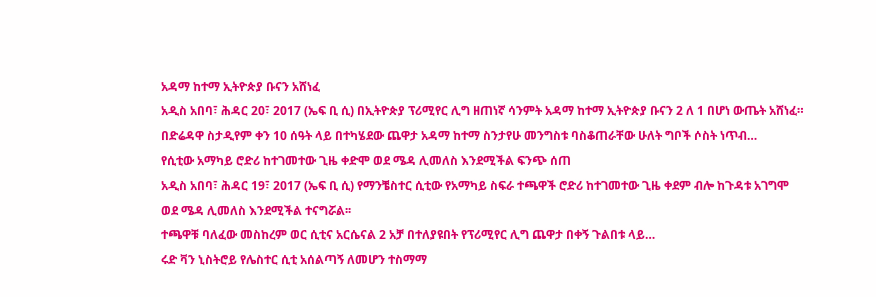አዳማ ከተማ ኢትዮጵያ ቡናን አሸነፈ
አዲስ አበባ፣ ሕዳር 20፣ 2017 (ኤፍ ቢ ሲ) በኢትዮጵያ ፕሪሚየር ሊግ ዘጠነኛ ሳንምት አዳማ ከተማ ኢትዮጵያ ቡናን 2 ለ 1 በሆነ ውጤት አሸነፈ።
በድሬዳዋ ስታዲየም ቀን 10 ሰዓት ላይ በተካሄደው ጨዋታ አዳማ ከተማ ስንታየሁ መንግስቱ ባስቆጠራቸው ሁለት ግቦች ሶስት ነጥብ…
የሲቲው አማካይ ሮድሪ ከተገመተው ጊዜ ቀድሞ ወደ ሜዳ ሊመለስ እንደሚችል ፍንጭ ሰጠ
አዲስ አበባ፣ ሕዳር 19፣ 2017 (ኤፍ ቢ ሲ) የማንቼስተር ሲቲው የአማካይ ስፍራ ተጫዋች ሮድሪ ከተገመተው ጊዜ ቀደም ብሎ ከጉዳቱ አገግሞ ወደ ሜዳ ሊመለስ እንደሚችል ተናግሯል፡፡
ተጫዋቹ ባለፈው መስከረም ወር ሲቲና አርሴናል 2 አቻ በተለያዩበት የፕሪሚየር ሊግ ጨዋታ በቀኝ ጉልበቱ ላይ…
ሩድ ቫን ኒስትሮይ የሌስተር ሲቲ አሰልጣኝ ለመሆን ተስማማ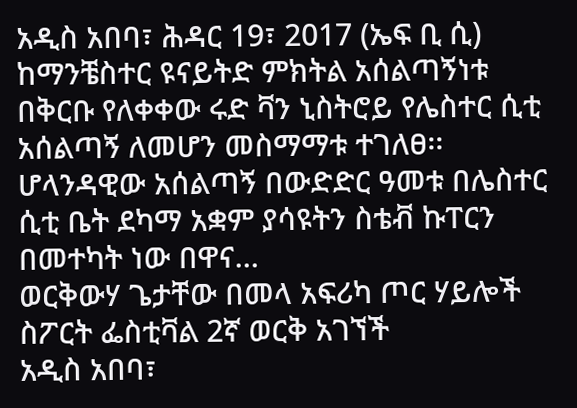አዲስ አበባ፣ ሕዳር 19፣ 2017 (ኤፍ ቢ ሲ) ከማንቼስተር ዩናይትድ ምክትል አሰልጣኝነቱ በቅርቡ የለቀቀው ሩድ ቫን ኒስትሮይ የሌስተር ሲቲ አሰልጣኝ ለመሆን መስማማቱ ተገለፀ፡፡
ሆላንዳዊው አሰልጣኝ በውድድር ዓመቱ በሌስተር ሲቲ ቤት ደካማ አቋም ያሳዩትን ስቴቭ ኩፐርን በመተካት ነው በዋና…
ወርቅውሃ ጌታቸው በመላ አፍሪካ ጦር ሃይሎች ስፖርት ፌስቲቫል 2ኛ ወርቅ አገኘች
አዲስ አበባ፣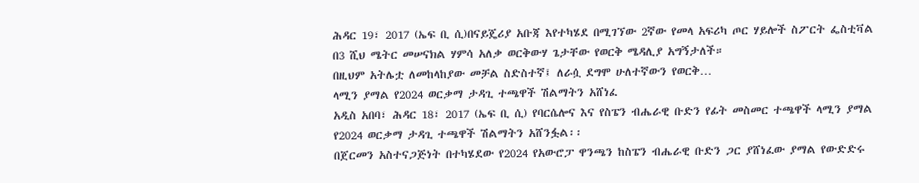ሕዳር 19፣ 2017 (ኤፍ ቢ ሲ)በናይጄሪያ አቡጃ እየተካሄደ በሚገኘው 2ኛው የመላ አፍሪካ ጦር ሃይሎች ስፖርት ፌስቲቫል በ3 ሺህ ሜትር መሠናክል ሃምሳ አለቃ ወርቅውሃ ጌታቸው የወርቅ ሜዳሊያ አግኝታለች።
በዚህም አትሌቷ ለመከላከያው መቻል ስድስተኛ፤ ለራሷ ደግሞ ሁለተኛውን የወርቅ…
ላሚን ያማል የ2024 ወርቃማ ታዳጊ ተጫዋች ሽልማትን አሸነፈ
አዲስ አበባ፣ ሕዳር 18፣ 2017 (ኤፍ ቢ ሲ) የባርሴሎና እና የስፔን ብሔራዊ ቡድን የፊት መስመር ተጫዋች ላሚን ያማል የ2024 ወርቃማ ታዳጊ ተጫዋች ሽልማትን አሸንፏል፡፡
በጀርመን አስተናጋጅነት በተካሄደው የ2024 የአውሮፓ ዋንጫን ከስፔን ብሔራዊ ቡድን ጋር ያሸነፈው ያማል የውድድሩ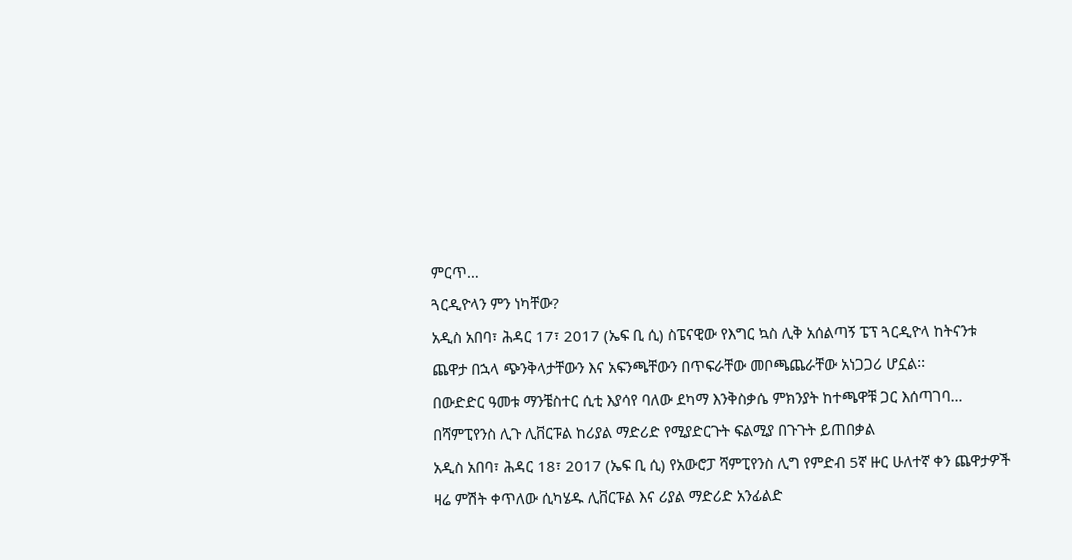ምርጥ…
ጓርዲዮላን ምን ነካቸው?
አዲስ አበባ፣ ሕዳር 17፣ 2017 (ኤፍ ቢ ሲ) ስፔናዊው የእግር ኳስ ሊቅ አሰልጣኝ ፔፕ ጓርዲዮላ ከትናንቱ ጨዋታ በኋላ ጭንቅላታቸውን እና አፍንጫቸውን በጥፍራቸው መቦጫጨራቸው አነጋጋሪ ሆኗል፡፡
በውድድር ዓመቱ ማንቼስተር ሲቲ እያሳየ ባለው ደካማ እንቅስቃሴ ምክንያት ከተጫዋቹ ጋር እሰጣገባ…
በሻምፒየንስ ሊጉ ሊቨርፑል ከሪያል ማድሪድ የሚያድርጉት ፍልሚያ በጉጉት ይጠበቃል
አዲስ አበባ፣ ሕዳር 18፣ 2017 (ኤፍ ቢ ሲ) የአውሮፓ ሻምፒየንስ ሊግ የምድብ 5ኛ ዙር ሁለተኛ ቀን ጨዋታዎች ዛሬ ምሽት ቀጥለው ሲካሄዱ ሊቨርፑል እና ሪያል ማድሪድ አንፊልድ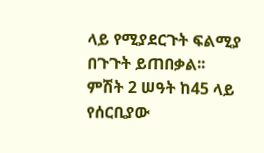ላይ የሚያደርጉት ፍልሚያ በጉጉት ይጠበቃል፡፡
ምሽት 2 ሠዓት ከ45 ላይ የሰርቢያው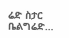ሬድ ስታር ቤልግሬድ…